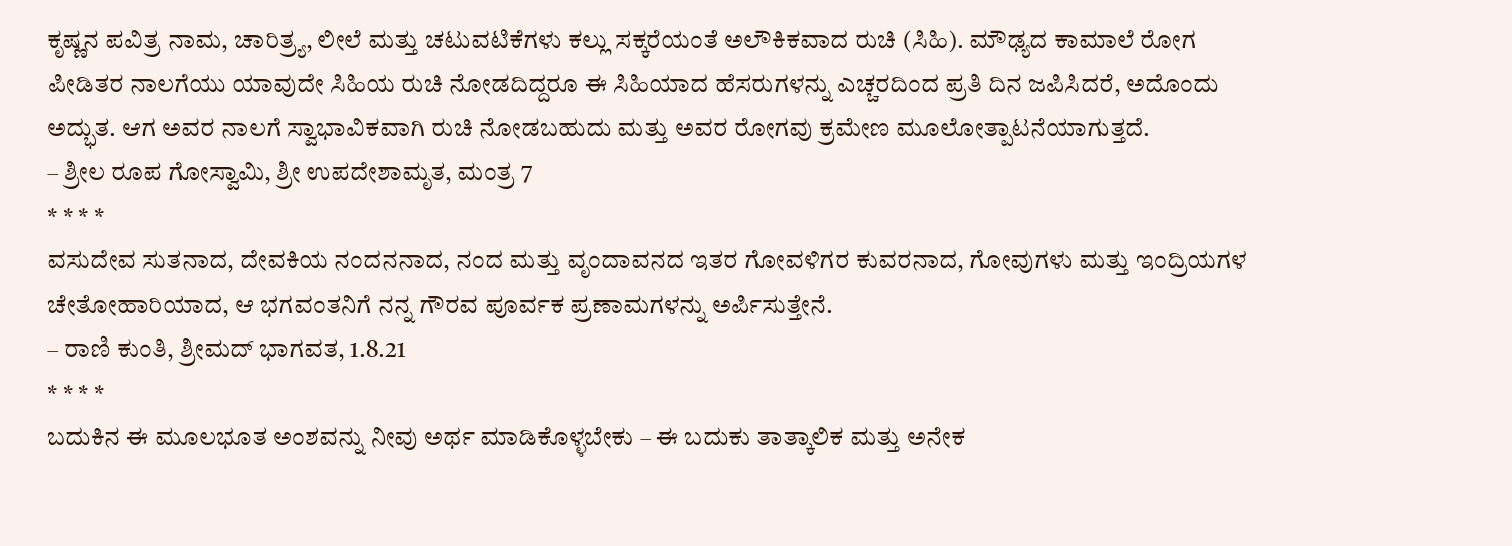ಕೃಷ್ಣನ ಪವಿತ್ರ ನಾಮ, ಚಾರಿತ್ರ್ಯ, ಲೀಲೆ ಮತ್ತು ಚಟುವಟಿಕೆಗಳು ಕಲ್ಲು ಸಕ್ಕರೆಯಂತೆ ಅಲೌಕಿಕವಾದ ರುಚಿ (ಸಿಹಿ). ಮೌಢ್ಯದ ಕಾಮಾಲೆ ರೋಗ ಪೀಡಿತರ ನಾಲಗೆಯು ಯಾವುದೇ ಸಿಹಿಯ ರುಚಿ ನೋಡದಿದ್ದರೂ ಈ ಸಿಹಿಯಾದ ಹೆಸರುಗಳನ್ನು ಎಚ್ಚರದಿಂದ ಪ್ರತಿ ದಿನ ಜಪಿಸಿದರೆ, ಅದೊಂದು ಅದ್ಭುತ. ಆಗ ಅವರ ನಾಲಗೆ ಸ್ವಾಭಾವಿಕವಾಗಿ ರುಚಿ ನೋಡಬಹುದು ಮತ್ತು ಅವರ ರೋಗವು ಕ್ರಮೇಣ ಮೂಲೋತ್ಪಾಟನೆಯಾಗುತ್ತದೆ.
– ಶ್ರೀಲ ರೂಪ ಗೋಸ್ವಾಮಿ, ಶ್ರೀ ಉಪದೇಶಾಮೃತ, ಮಂತ್ರ 7
* * * *
ವಸುದೇವ ಸುತನಾದ, ದೇವಕಿಯ ನಂದನನಾದ, ನಂದ ಮತ್ತು ವೃಂದಾವನದ ಇತರ ಗೋವಳಿಗರ ಕುವರನಾದ, ಗೋವುಗಳು ಮತ್ತು ಇಂದ್ರಿಯಗಳ ಚೇತೋಹಾರಿಯಾದ, ಆ ಭಗವಂತನಿಗೆ ನನ್ನ ಗೌರವ ಪೂರ್ವಕ ಪ್ರಣಾಮಗಳನ್ನು ಅರ್ಪಿಸುತ್ತೇನೆ.
– ರಾಣಿ ಕುಂತಿ, ಶ್ರೀಮದ್ ಭಾಗವತ, 1.8.21
* * * *
ಬದುಕಿನ ಈ ಮೂಲಭೂತ ಅಂಶವನ್ನು ನೀವು ಅರ್ಥ ಮಾಡಿಕೊಳ್ಳಬೇಕು – ಈ ಬದುಕು ತಾತ್ಕಾಲಿಕ ಮತ್ತು ಅನೇಕ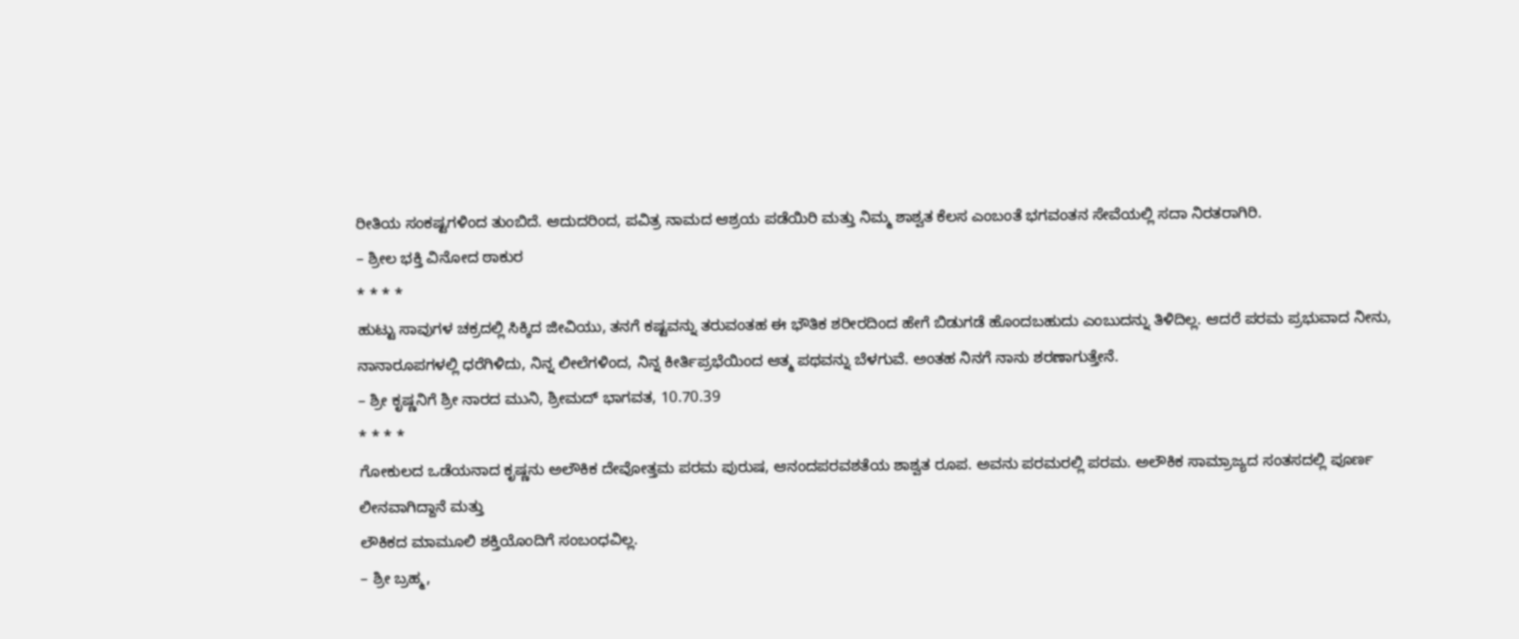ರೀತಿಯ ಸಂಕಷ್ಟಗಳಿಂದ ತುಂಬಿದೆ. ಆದುದರಿಂದ, ಪವಿತ್ರ ನಾಮದ ಆಶ್ರಯ ಪಡೆಯಿರಿ ಮತ್ತು ನಿಮ್ಮ ಶಾಶ್ವತ ಕೆಲಸ ಎಂಬಂತೆ ಭಗವಂತನ ಸೇವೆಯಲ್ಲಿ ಸದಾ ನಿರತರಾಗಿರಿ.
– ಶ್ರೀಲ ಭಕ್ತಿ ವಿನೋದ ಠಾಕುರ
* * * *
ಹುಟ್ಟು ಸಾವುಗಳ ಚಕ್ರದಲ್ಲಿ ಸಿಕ್ಕಿದ ಜೀವಿಯು, ತನಗೆ ಕಷ್ಟವನ್ನು ತರುವಂತಹ ಈ ಭೌತಿಕ ಶರೀರದಿಂದ ಹೇಗೆ ಬಿಡುಗಡೆ ಹೊಂದಬಹುದು ಎಂಬುದನ್ನು ತಿಳಿದಿಲ್ಲ. ಆದರೆ ಪರಮ ಪ್ರಭುವಾದ ನೀನು, ನಾನಾರೂಪಗಳಲ್ಲಿ ಧರೆಗಿಳಿದು, ನಿನ್ನ ಲೀಲೆಗಳಿಂದ, ನಿನ್ನ ಕೀರ್ತಿಪ್ರಭೆಯಿಂದ ಆತ್ಮ ಪಥವನ್ನು ಬೆಳಗುವೆ. ಅಂತಹ ನಿನಗೆ ನಾನು ಶರಣಾಗುತ್ತೇನೆ.
– ಶ್ರೀ ಕೃಷ್ಣನಿಗೆ ಶ್ರೀ ನಾರದ ಮುನಿ, ಶ್ರೀಮದ್ ಭಾಗವತ, 10.70.39
* * * *
ಗೋಕುಲದ ಒಡೆಯನಾದ ಕೃಷ್ಣನು ಅಲೌಕಿಕ ದೇವೋತ್ತಮ ಪರಮ ಪುರುಷ, ಆನಂದಪರವಶತೆಯ ಶಾಶ್ವತ ರೂಪ. ಅವನು ಪರಮರಲ್ಲಿ ಪರಮ. ಅಲೌಕಿಕ ಸಾಮ್ರಾಜ್ಯದ ಸಂತಸದಲ್ಲಿ ಪೂರ್ಣ ಲೀನವಾಗಿದ್ದಾನೆ ಮತ್ತು
ಲೌಕಿಕದ ಮಾಮೂಲಿ ಶಕ್ತಿಯೊಂದಿಗೆ ಸಂಬಂಧವಿಲ್ಲ.
– ಶ್ರೀ ಬ್ರಹ್ಮ,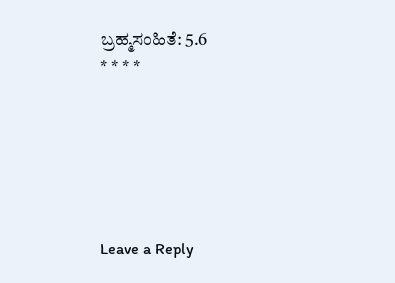ಬ್ರಹ್ಮಸಂಹಿತೆ: 5.6
* * * *






Leave a Reply